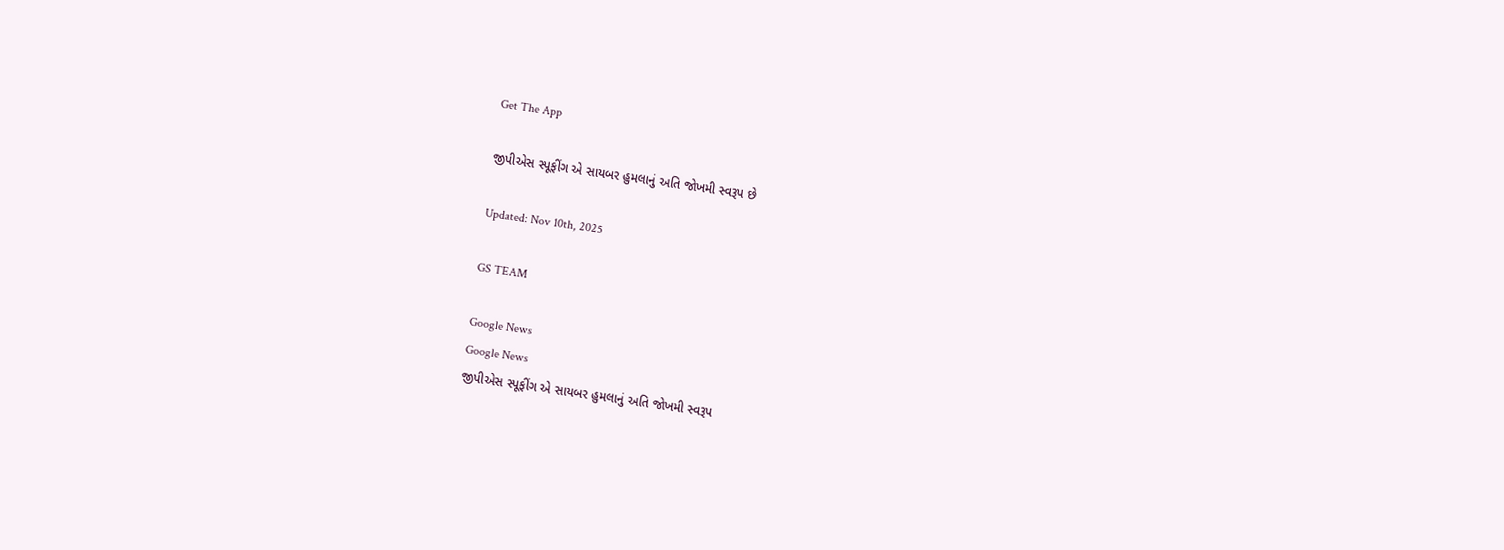Get The App

જીપીએસ સ્પૂફીંગ એ સાયબર હુમલાનું અતિ જોખમી સ્વરૂપ છે

Updated: Nov 10th, 2025

GS TEAM

Google News
Google News
જીપીએસ સ્પૂફીંગ એ સાયબર હુમલાનું અતિ જોખમી સ્વરૂપ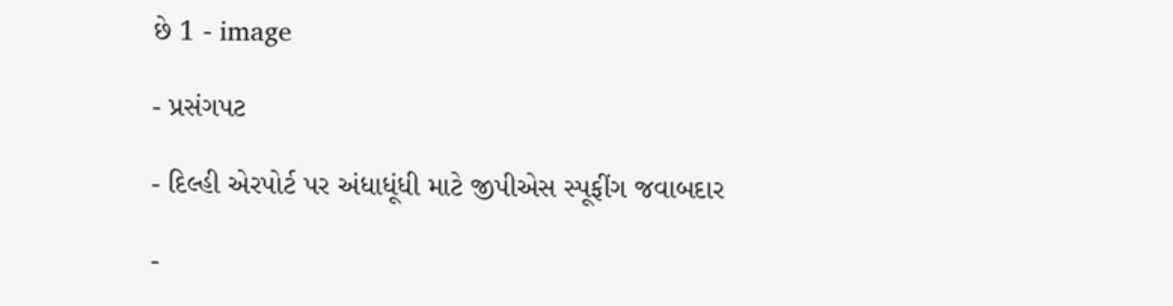છે 1 - image

- પ્રસંગપટ

- દિલ્હી એરપોર્ટ પર અંધાધૂંધી માટે જીપીએસ સ્પૂફીંગ જવાબદાર

-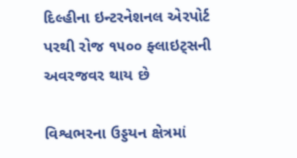દિલ્હીના ઇન્ટરનેશનલ એરપોર્ટ પરથી રોજ ૧૫૦૦ ફ્લાઇટ્સની અવરજવર થાય છે

વિશ્વભરના ઉડ્ડયન ક્ષેત્રમાં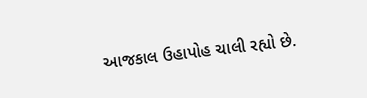આજકાલ ઉહાપોહ ચાલી રહ્યો છે.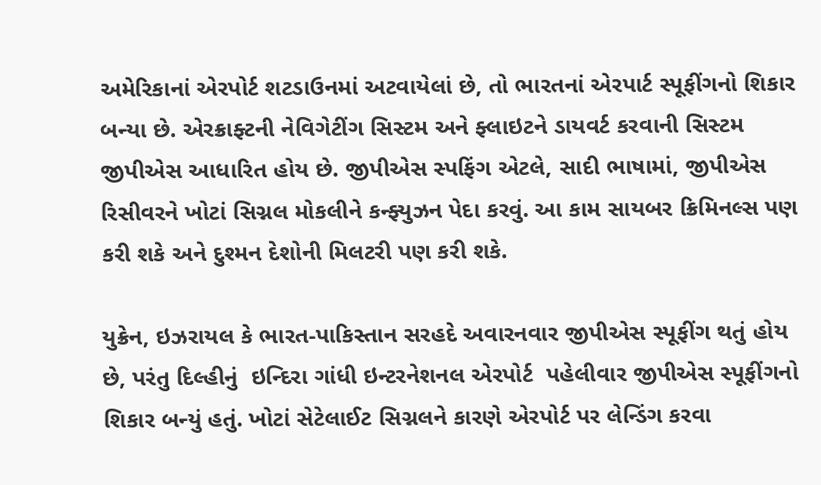અમેરિકાનાં એરપોર્ટ શટડાઉનમાં અટવાયેલાં છે, તો ભારતનાં એરપાર્ટ સ્પૂફીંગનો શિકાર બન્યા છે. એરક્રાફ્ટની નેવિગેટીંગ સિસ્ટમ અને ફ્લાઇટને ડાયવર્ટ કરવાની સિસ્ટમ જીપીએસ આધારિત હોય છે. જીપીએસ સ્પફિંગ એટલે, સાદી ભાષામાં, જીપીએસ રિસીવરને ખોટાં સિગ્નલ મોકલીને કન્ફ્યુઝન પેદા કરવું. આ કામ સાયબર ક્રિમિનલ્સ પણ કરી શકે અને દુશ્મન દેશોની મિલટરી પણ કરી શકે.

યુક્રેન, ઇઝરાયલ કે ભારત-પાકિસ્તાન સરહદે અવારનવાર જીપીએસ સ્પૂફીંગ થતું હોય છે, પરંતુ દિલ્હીનું  ઇન્દિરા ગાંધી ઇન્ટરનેશનલ એરપોર્ટ  પહેલીવાર જીપીએસ સ્પૂફીંગનો શિકાર બન્યું હતું. ખોટાં સેટેલાઈટ સિગ્નલને કારણે એરપોર્ટ પર લેન્ડિંગ કરવા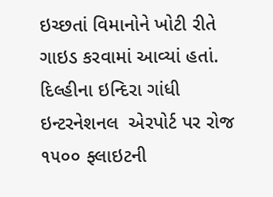ઇચ્છતાં વિમાનોને ખોટી રીતે ગાઇડ કરવામાં આવ્યાં હતાં. દિલ્હીના ઇન્દિરા ગાંધી ઇન્ટરનેશનલ  એરપોર્ટ પર રોજ ૧૫૦૦ ફ્લાઇટની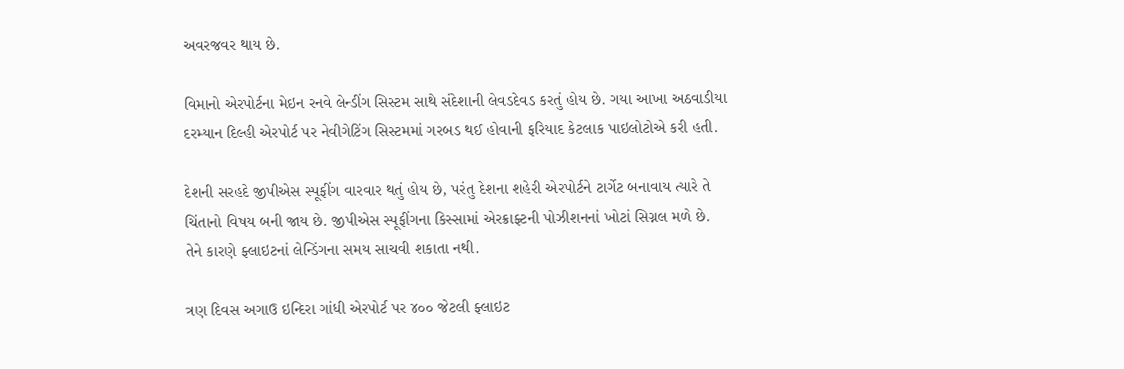અવરજવર થાય છે.

વિમાનો એરપોર્ટના મેઇન રનવે લેન્ડીંગ સિસ્ટમ સાથે સંદેશાની લેવડદેવડ કરતું હોય છે. ગયા આખા અઠવાડીયા દરમ્યાન દિલ્હી એરપોર્ટ પર નેવીગેટિંગ સિસ્ટમમાં ગરબડ થઈ હોવાની ફરિયાદ કેટલાક પાઇલોટોએ કરી હતી.

દેશની સરહદે જીપીએસ સ્પૂફીંગ વારવાર થતું હોય છે, પરંતુ દેશના શહેરી એરપોર્ટને ટાર્ગેટ બનાવાય ત્યારે તે ચિંતાનો વિષય બની જાય છે. જીપીએસ સ્પૂફીંગના કિસ્સામાં એરક્રાફ્ટની પોઝીશનનાં ખોટાં સિગ્નલ મળે છે. તેને કારણે ફ્લાઇટનાં લેન્ડિંગના સમય સાચવી શકાતા નથી.

ત્રણ દિવસ અગાઉ ઇન્દિરા ગાંધી એરપોર્ટ પર ૪૦૦ જેટલી ફ્લાઇટ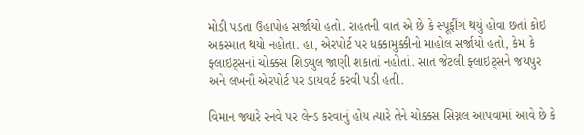મોડી પડતા ઉહાપોહ સર્જાયો હતો. રાહતની વાત એ છે કે સ્પૂફીંગ થયું હોવા છતાં કોઇ અકસ્માત થયો નહોતા. હા, એરપોર્ટ પર ધક્કામુક્કીનો માહોલ સર્જાયો હતો, કેમ કે ફ્લાઇટ્સનાં ચોક્કસ શિડયુલ જાણી શકાતાં નહોતાં. સાત જેટલી ફ્લાઇટ્સને જયપુર અને લખનૌ એરપોર્ટ પર ડાયવર્ટ કરવી પડી હતી.

વિમાન જ્યારે રનવે પર લેન્ડ કરવાનું હોય ત્યારે તેને ચોક્કસ સિગ્નલ આપવામાં આવે છે કે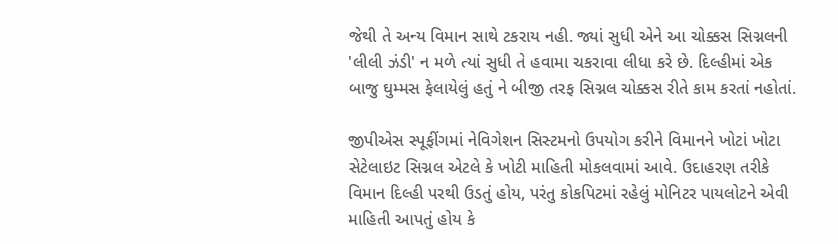જેથી તે અન્ય વિમાન સાથે ટકરાય નહી. જ્યાં સુધી એને આ ચોક્કસ સિગ્નલની 'લીલી ઝંડી' ન મળે ત્યાં સુધી તે હવામા ચકરાવા લીધા કરે છે. દિલ્હીમાં એક બાજુ ઘુમ્મસ ફેલાયેલું હતું ને બીજી તરફ સિગ્નલ ચોક્કસ રીતે કામ કરતાં નહોતાં.

જીપીએસ સ્પૂફીંગમાં નેવિગેશન સિસ્ટમનો ઉપયોગ કરીને વિમાનને ખોટાં ખોટા સેટેલાઇટ સિગ્નલ એટલે કે ખોટી માહિતી મોકલવામાં આવે. ઉદાહરણ તરીકે વિમાન દિલ્હી પરથી ઉડતું હોય, પરંતુ કોકપિટમાં રહેલું મોનિટર પાયલોટને એવી માહિતી આપતું હોય કે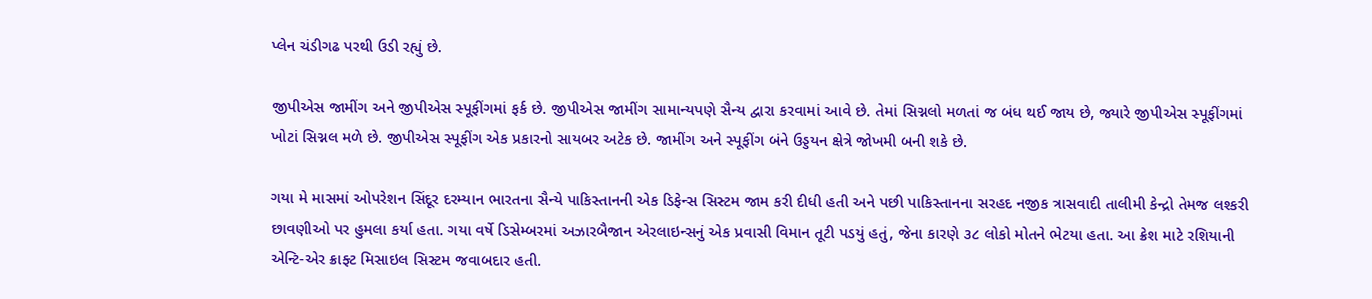પ્લેન ચંડીગઢ પરથી ઉડી રહ્યું છે.

જીપીએસ જામીંગ અને જીપીએસ સ્પૂફીંગમાં ફર્ક છે. જીપીએસ જામીંગ સામાન્યપણે સૈન્ય દ્વારા કરવામાં આવે છે. તેમાં સિગ્નલો મળતાં જ બંધ થઈ જાય છે, જ્યારે જીપીએસ સ્પૂફીંગમાં ખોટાં સિગ્નલ મળે છે. જીપીએસ સ્પૂફીંગ એક પ્રકારનો સાયબર અટેક છે. જામીંગ અને સ્પૂફીંગ બંને ઉડ્ડયન ક્ષેત્રે જોખમી બની શકે છે.

ગયા મે માસમાં ઓપરેશન સિંદૂર દરમ્યાન ભારતના સૈન્યે પાકિસ્તાનની એક ડિફેન્સ સિસ્ટમ જામ કરી દીધી હતી અને પછી પાકિસ્તાનના સરહદ નજીક ત્રાસવાદી તાલીમી કેન્દ્રો તેમજ લશ્કરી છાવણીઓ પર હુમલા કર્યા હતા. ગયા વર્ષે ડિસેમ્બરમાં અઝારબૈજાન એરલાઇન્સનું એક પ્રવાસી વિમાન તૂટી પડયું હતું, જેના કારણે ૩૮ લોકો મોતને ભેટયા હતા. આ ક્રેશ માટે રશિયાની એન્ટિ-એર ક્રાફ્ટ મિસાઇલ સિસ્ટમ જવાબદાર હતી.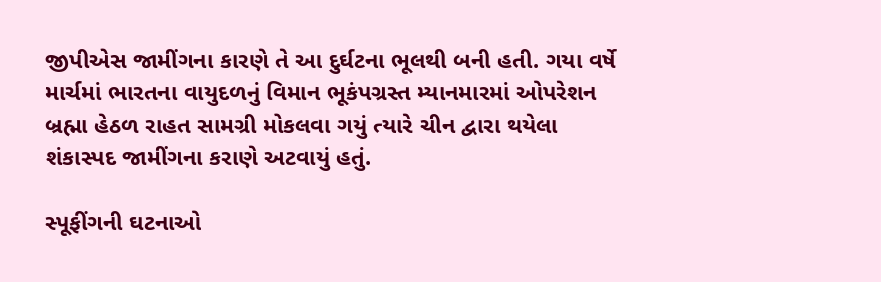જીપીએસ જામીંગના કારણે તે આ દુર્ઘટના ભૂલથી બની હતી. ગયા વર્ષે માર્ચમાં ભારતના વાયુદળનું વિમાન ભૂકંપગ્રસ્ત મ્યાનમારમાં ઓપરેશન બ્રહ્મા હેઠળ રાહત સામગ્રી મોકલવા ગયું ત્યારે ચીન દ્વારા થયેલા શંકાસ્પદ જામીંગના કરાણે અટવાયું હતું.

સ્પૂફીંગની ઘટનાઓ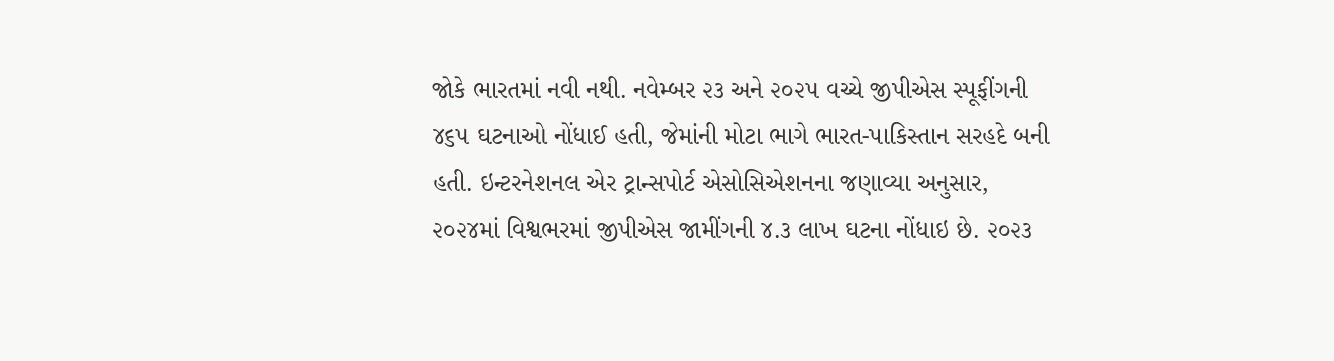જોકે ભારતમાં નવી નથી. નવેમ્બર ૨૩ અને ૨૦૨૫ વચ્ચે જીપીએસ સ્પૂફીંગની ૪૬૫ ઘટનાઓ નોંધાઈ હતી, જેમાંની મોટા ભાગે ભારત-પાકિસ્તાન સરહદે બની હતી. ઇન્ટરનેશનલ એર ટ્રાન્સપોર્ટ એસોસિએશનના જણાવ્યા અનુસાર, ૨૦૨૪માં વિશ્વભરમાં જીપીએસ જામીંગની ૪.૩ લાખ ઘટના નોંધાઇ છે. ૨૦૨૩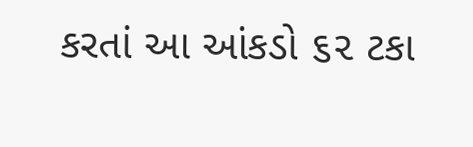કરતાં આ આંકડો ૬૨ ટકા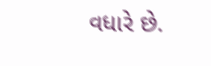વધારે છે.